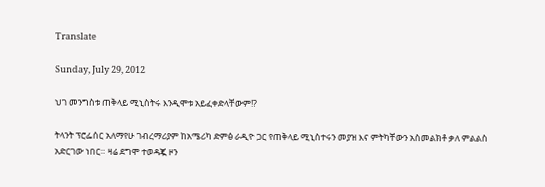Translate

Sunday, July 29, 2012

ህገ መንግስቱ ጠቅላይ ሚኒስትሩ እንዲሞቱ አይፈቀድላቸውም!?

ትላንት ፕሮፌሰር አለማየሁ ገብረማሪያም ከአሜሪካ ድምፅ ራዲዮ ጋር የጠቅላይ ሚኒስተሩን መያዝ እና ምትካቸውን አስመልክቶ ቃለ ምልልስ አድርገው ነበር። ዛሬ ደግሞ ተወዳጇ ዞን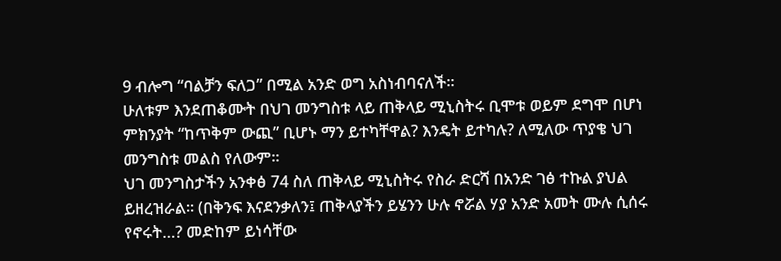9 ብሎግ “ባልቻን ፍለጋ” በሚል አንድ ወግ አስነብባናለች።
ሁለቱም እንደጠቆሙት በህገ መንግስቱ ላይ ጠቅላይ ሚኒስትሩ ቢሞቱ ወይም ደግሞ በሆነ ምክንያት “ከጥቅም ውጪ” ቢሆኑ ማን ይተካቸዋል? እንዴት ይተካሉ? ለሚለው ጥያቄ ህገ መንግስቱ መልስ የለውም።
ህገ መንግስታችን አንቀፅ 74 ስለ ጠቅላይ ሚኒስትሩ የስራ ድርሻ በአንድ ገፅ ተኩል ያህል ይዘረዝራል። (በቅንፍ እናደንቃለን፤ ጠቅላያችን ይሄንን ሁሉ ኖሯል ሃያ አንድ አመት ሙሉ ሲሰሩ የኖሩት…? መድከም ይነሳቸው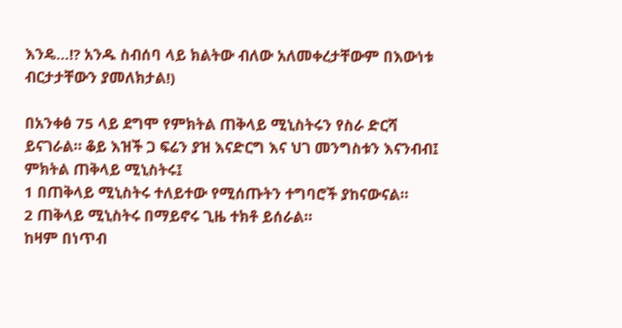እንዴ…!? አንዱ ስብሰባ ላይ ክልትው ብለው አለመቀረታቸውም በእውነቱ ብርታታቸውን ያመለክታል!)

በአንቀፅ 75 ላይ ደግሞ የምክትል ጠቅላይ ሚኒስትሩን የስራ ድርሻ ይናገራል። ቆይ እዝች ጋ ፍሬን ያዝ እናድርግ እና ህገ መንግስቱን እናንብብ፤
ምክትል ጠቅላይ ሚኒስትሩ፤
1 በጠቅላይ ሚኒስትሩ ተለይተው የሚሰጡትን ተግባሮች ያከናውናል።
2 ጠቅላይ ሚኒስትሩ በማይኖሩ ጊዜ ተክቶ ይሰራል።
ከዛም በነጥብ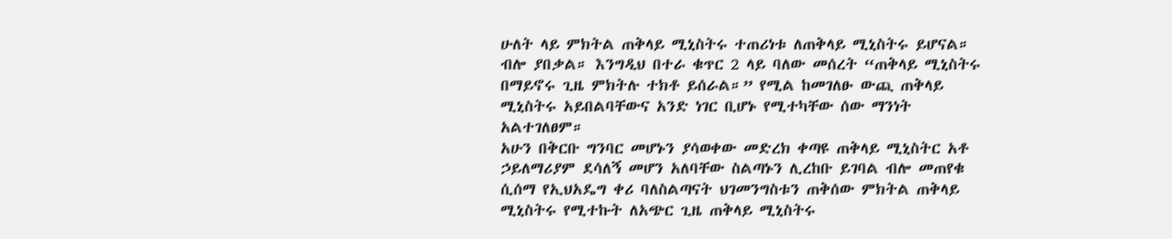ሁለት ላይ ምክትል ጠቅላይ ሚኒስትሩ ተጠሪነቱ ለጠቅላይ ሚኒስትሩ ይሆናል። ብሎ ያበቃል። እንግዲህ በተራ ቁጥር 2 ላይ ባለው መሰረት “ጠቅላይ ሚኒስትሩ በማይኖሩ ጊዜ ምክትሉ ተክቶ ይሰራል።” የሚል ከመገለፁ ውጪ ጠቅላይ ሚኒስትሩ አይበልባቸውና አንድ ነገር ቢሆኑ የሚተካቸው ሰው ማንነት አልተገለፀም።
አሁን በቅርቡ ግንባር መሆኑን ያሳወቀው መድረክ ቀጣዩ ጠቅላይ ሚኒስትር አቶ ኃይለማሪያም ደሳለኝ መሆን አለባቸው ስልጣኑን ሊረከቡ ይገባል ብሎ መጠየቁ ሲሰማ የኢህአዴግ ቀሪ ባለስልጣናት ህገመንግስቱን ጠቅሰው ምክትል ጠቅላይ ሚኒስትሩ የሚተኩት ለአጭር ጊዜ ጠቅላይ ሚኒስትሩ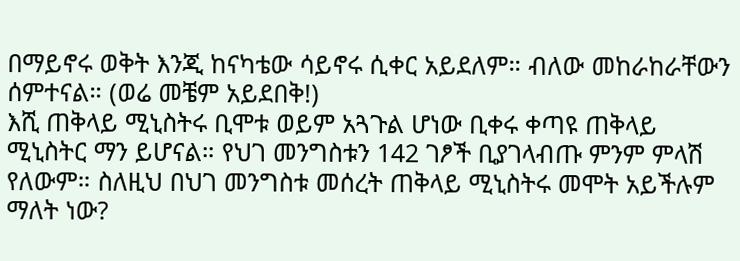በማይኖሩ ወቅት እንጂ ከናካቴው ሳይኖሩ ሲቀር አይደለም። ብለው መከራከራቸውን ሰምተናል። (ወሬ መቼም አይደበቅ!)
እሺ ጠቅላይ ሚኒስትሩ ቢሞቱ ወይም አጓጉል ሆነው ቢቀሩ ቀጣዩ ጠቅላይ ሚኒስትር ማን ይሆናል። የህገ መንግስቱን 142 ገፆች ቢያገላብጡ ምንም ምላሽ የለውም። ስለዚህ በህገ መንግስቱ መሰረት ጠቅላይ ሚኒስትሩ መሞት አይችሉም ማለት ነው?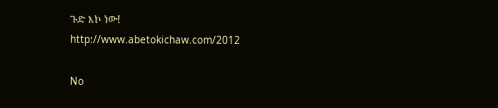ጉድ እኮ ነው!
http://www.abetokichaw.com/2012

No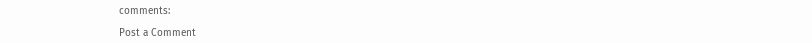comments:

Post a Comment